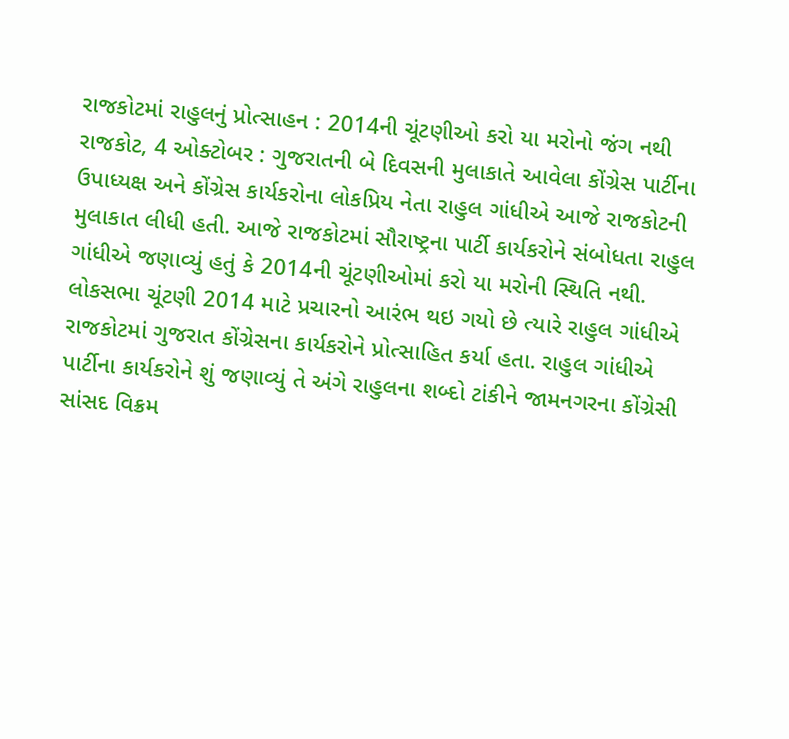રાજકોટમાં રાહુલનું પ્રોત્સાહન : 2014ની ચૂંટણીઓ કરો યા મરોનો જંગ નથી
રાજકોટ, 4 ઓક્ટોબર : ગુજરાતની બે દિવસની મુલાકાતે આવેલા કોંગ્રેસ પાર્ટીના ઉપાધ્યક્ષ અને કોંગ્રેસ કાર્યકરોના લોકપ્રિય નેતા રાહુલ ગાંધીએ આજે રાજકોટની મુલાકાત લીધી હતી. આજે રાજકોટમાં સૌરાષ્ટ્રના પાર્ટી કાર્યકરોને સંબોધતા રાહુલ ગાંધીએ જણાવ્યું હતું કે 2014ની ચૂંટણીઓમાં કરો યા મરોની સ્થિતિ નથી.
લોકસભા ચૂંટણી 2014 માટે પ્રચારનો આરંભ થઇ ગયો છે ત્યારે રાહુલ ગાંધીએ રાજકોટમાં ગુજરાત કોંગ્રેસના કાર્યકરોને પ્રોત્સાહિત કર્યા હતા. રાહુલ ગાંધીએ પાર્ટીના કાર્યકરોને શું જણાવ્યું તે અંગે રાહુલના શબ્દો ટાંકીને જામનગરના કોંગ્રેસી સાંસદ વિક્રમ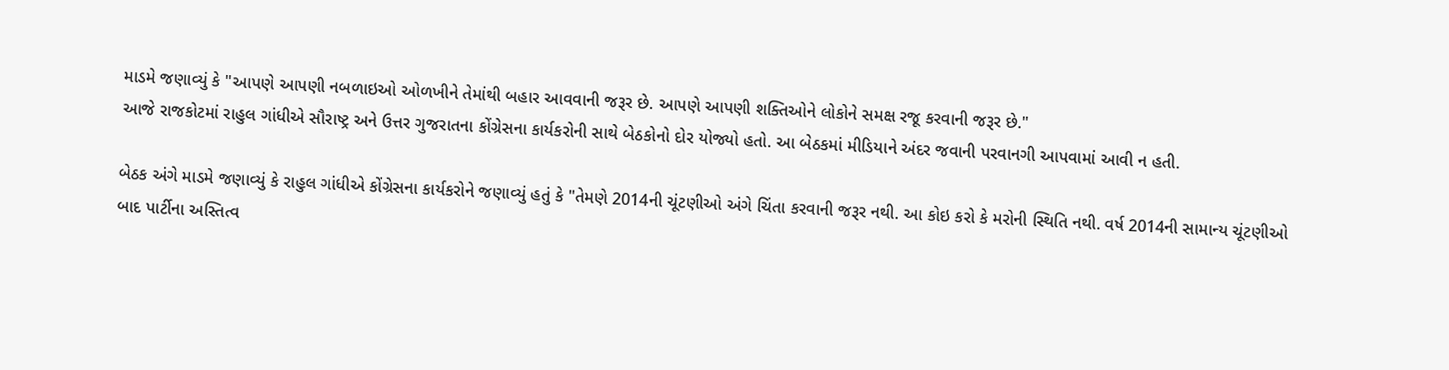માડમે જણાવ્યું કે "આપણે આપણી નબળાઇઓ ઓળખીને તેમાંથી બહાર આવવાની જરૂર છે. આપણે આપણી શક્તિઓને લોકોને સમક્ષ રજૂ કરવાની જરૂર છે."
આજે રાજકોટમાં રાહુલ ગાંધીએ સૌરાષ્ટ્ર અને ઉત્તર ગુજરાતના કોંગ્રેસના કાર્યકરોની સાથે બેઠકોનો દોર યોજ્યો હતો. આ બેઠકમાં મીડિયાને અંદર જવાની પરવાનગી આપવામાં આવી ન હતી.

બેઠક અંગે માડમે જણાવ્યું કે રાહુલ ગાંધીએ કોંગ્રેસના કાર્યકરોને જણાવ્યું હતું કે "તેમણે 2014ની ચૂંટણીઓ અંગે ચિંતા કરવાની જરૂર નથી. આ કોઇ કરો કે મરોની સ્થિતિ નથી. વર્ષ 2014ની સામાન્ય ચૂંટણીઓ બાદ પાર્ટીના અસ્તિત્વ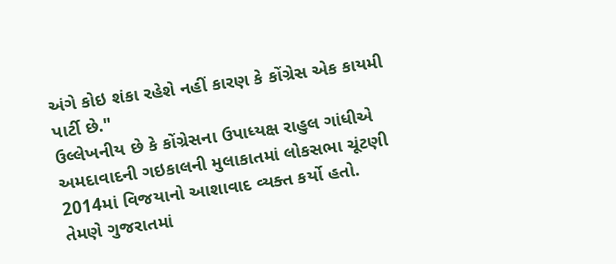અંગે કોઇ શંકા રહેશે નહીં કારણ કે કોંગ્રેસ એક કાયમી પાર્ટી છે."
ઉલ્લેખનીય છે કે કોંગ્રેસના ઉપાધ્યક્ષ રાહુલ ગાંધીએ અમદાવાદની ગઇકાલની મુલાકાતમાં લોકસભા ચૂંટણી 2014માં વિજયાનો આશાવાદ વ્યક્ત કર્યો હતો. તેમણે ગુજરાતમાં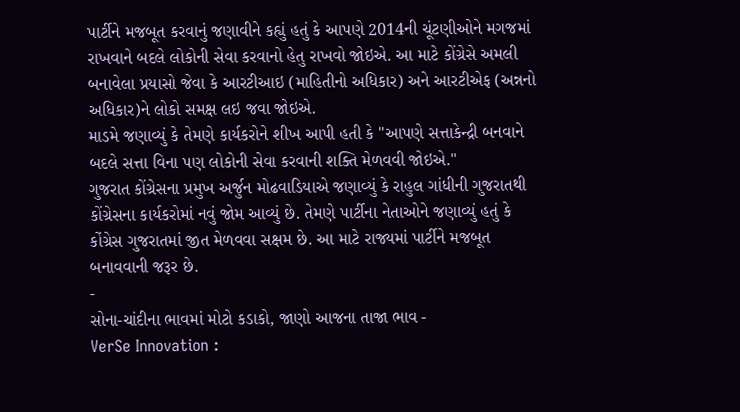પાર્ટીને મજબૂત કરવાનું જણાવીને કહ્યું હતું કે આપણે 2014ની ચૂંટણીઓને મગજમાં રાખવાને બદલે લોકોની સેવા કરવાનો હેતુ રાખવો જોઇએ. આ માટે કોંગ્રેસે અમલી બનાવેલા પ્રયાસો જેવા કે આરટીઆઇ (માહિતીનો અધિકાર) અને આરટીએફ (અન્નનો અધિકાર)ને લોકો સમક્ષ લઇ જવા જોઇએ.
માડમે જણાવ્યું કે તેમણે કાર્યકરોને શીખ આપી હતી કે "આપણે સત્તાકેન્દ્રી બનવાને બદલે સત્તા વિના પણ લોકોની સેવા કરવાની શક્તિ મેળવવી જોઇએ."
ગુજરાત કોંગ્રેસના પ્રમુખ અર્જુન મોઢવાડિયાએ જણાવ્યું કે રાહુલ ગાંધીની ગુજરાતથી કોંગ્રેસના કાર્યકરોમાં નવું જોમ આવ્યું છે. તેમણે પાર્ટીના નેતાઓને જણાવ્યું હતું કે કોંગ્રેસ ગુજરાતમાં જીત મેળવવા સક્ષમ છે. આ માટે રાજ્યમાં પાર્ટીને મજબૂત બનાવવાની જરૂર છે.
-
સોના-ચાંદીના ભાવમાં મોટો કડાકો, જાણો આજના તાજા ભાવ -
VerSe Innovation :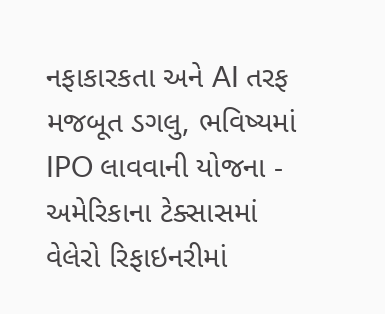નફાકારકતા અને AI તરફ મજબૂત ડગલુ, ભવિષ્યમાં IPO લાવવાની યોજના -
અમેરિકાના ટેક્સાસમાં વેલેરો રિફાઇનરીમાં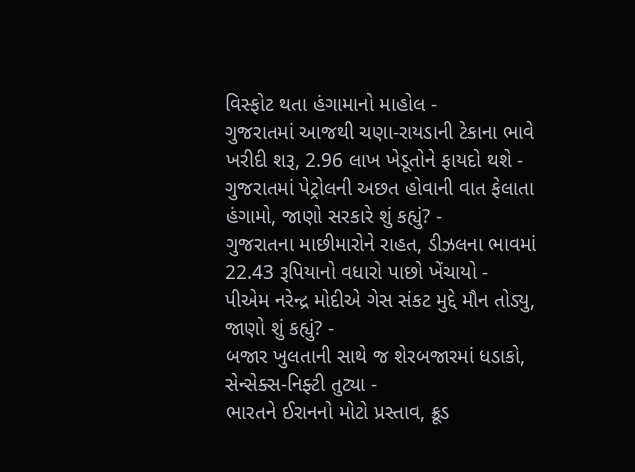વિસ્ફોટ થતા હંગામાનો માહોલ -
ગુજરાતમાં આજથી ચણા-રાયડાની ટેકાના ભાવે ખરીદી શરૂ, 2.96 લાખ ખેડૂતોને ફાયદો થશે -
ગુજરાતમાં પેટ્રોલની અછત હોવાની વાત ફેલાતા હંગામો, જાણો સરકારે શું કહ્યું? -
ગુજરાતના માછીમારોને રાહત, ડીઝલના ભાવમાં 22.43 રૂપિયાનો વધારો પાછો ખેંચાયો -
પીએમ નરેન્દ્ર મોદીએ ગેસ સંકટ મુદ્દે મૌન તોડ્યુ, જાણો શું કહ્યું? -
બજાર ખુલતાની સાથે જ શેરબજારમાં ધડાકો, સેન્સેક્સ-નિફ્ટી તુટ્યા -
ભારતને ઈરાનનો મોટો પ્રસ્તાવ, ક્રૂડ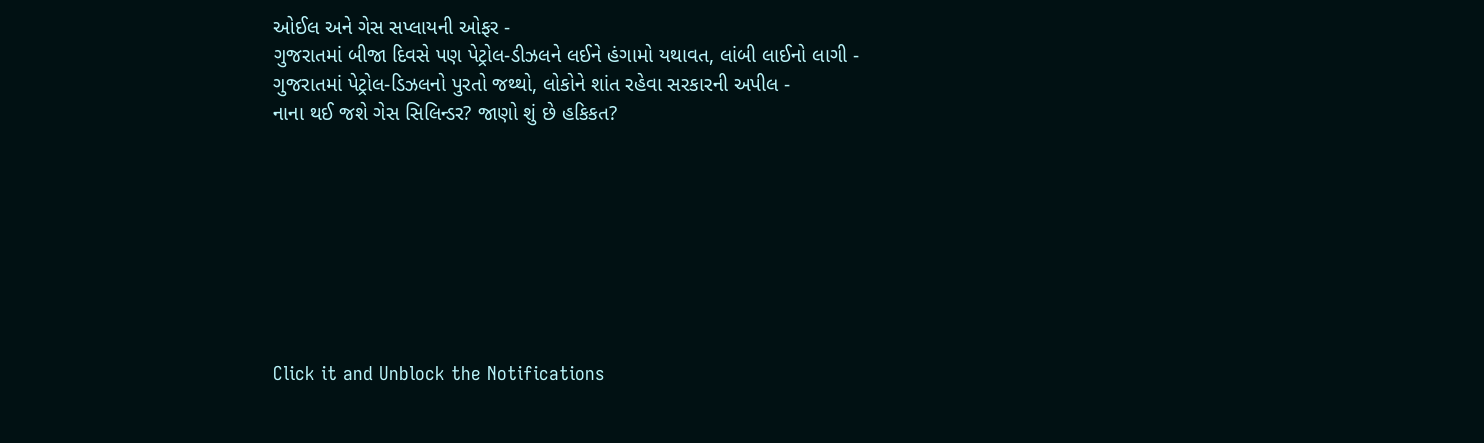ઓઈલ અને ગેસ સપ્લાયની ઓફર -
ગુજરાતમાં બીજા દિવસે પણ પેટ્રોલ-ડીઝલને લઈને હંગામો યથાવત, લાંબી લાઈનો લાગી -
ગુજરાતમાં પેટ્રોલ-ડિઝલનો પુરતો જથ્થો, લોકોને શાંત રહેવા સરકારની અપીલ -
નાના થઈ જશે ગેસ સિલિન્ડર? જાણો શું છે હકિકત?








Click it and Unblock the Notifications